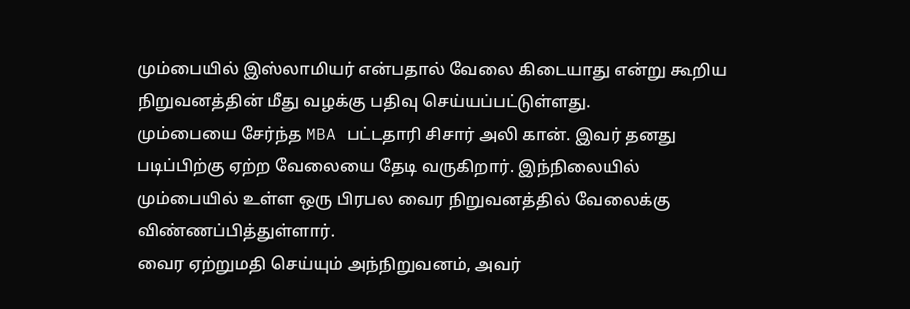மும்பையில் இஸ்லாமியர் என்பதால் வேலை கிடையாது என்று கூறிய நிறுவனத்தின் மீது வழக்கு பதிவு செய்யப்பட்டுள்ளது.
மும்பையை சேர்ந்த MBA பட்டதாரி சிசார் அலி கான். இவர் தனது படிப்பிற்கு ஏற்ற வேலையை தேடி வருகிறார். இந்நிலையில் மும்பையில் உள்ள ஒரு பிரபல வைர நிறுவனத்தில் வேலைக்கு விண்ணப்பித்துள்ளார்.
வைர ஏற்றுமதி செய்யும் அந்நிறுவனம், அவர்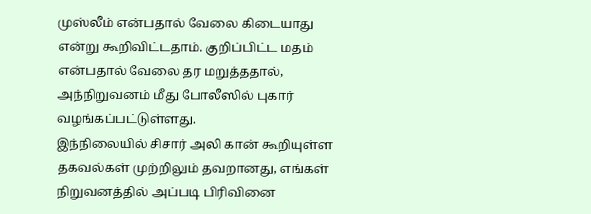முஸ்லீம் என்பதால் வேலை கிடையாது என்று கூறிவிட்டதாம். குறிப்பிட்ட மதம் என்பதால் வேலை தர மறுத்ததால், அந்நிறுவனம் மீது போலீஸில் புகார் வழங்கப்பட்டுள்ளது.
இந்நிலையில் சிசார் அலி கான் கூறியுள்ள தகவல்கள் முற்றிலும் தவறானது, எங்கள் நிறுவனத்தில் அப்படி பிரிவினை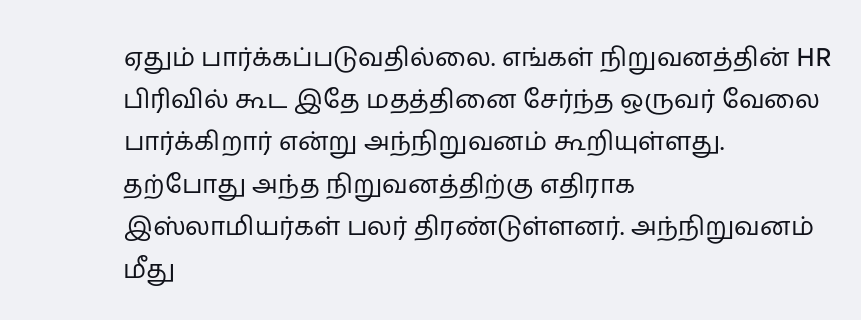ஏதும் பார்க்கப்படுவதில்லை. எங்கள் நிறுவனத்தின் HR பிரிவில் கூட இதே மதத்தினை சேர்ந்த ஒருவர் வேலை பார்க்கிறார் என்று அந்நிறுவனம் கூறியுள்ளது.
தற்போது அந்த நிறுவனத்திற்கு எதிராக இஸ்லாமியர்கள் பலர் திரண்டுள்ளனர். அந்நிறுவனம் மீது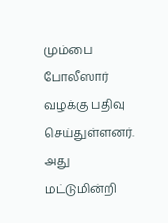மும்பை போலீஸார் வழக்கு பதிவு செய்துள்ளனர். அது மட்டுமின்றி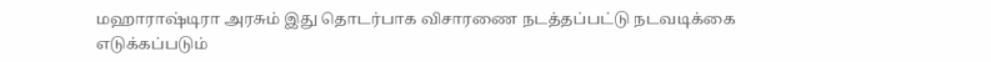மஹாராஷ்டிரா அரசும் இது தொடர்பாக விசாரணை நடத்தப்பட்டு நடவடிக்கை எடுக்கப்படும்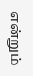என்றும்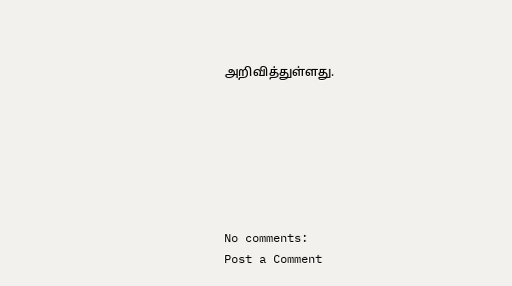அறிவித்துள்ளது.







No comments:
Post a Comment